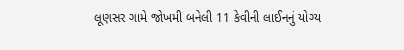લૂણસર ગામે જોખમી બનેલી 11 કેવીની લાઈનનું યોગ્ય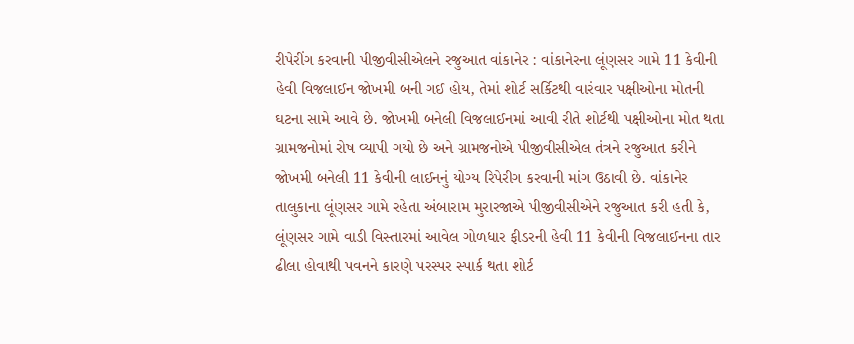રીપેરીંગ કરવાની પીજીવીસીએલને રજુઆત વાંકાનેર : વાંકાનેરના લૂંણસર ગામે 11 કેવીની હેવી વિજલાઈન જોખમી બની ગઈ હોય, તેમાં શોર્ટ સર્કિટથી વારંવાર પક્ષીઓના મોતની ઘટના સામે આવે છે. જોખમી બનેલી વિજલાઈનમાં આવી રીતે શોર્ટથી પક્ષીઓના મોત થતા ગ્રામજનોમાં રોષ વ્યાપી ગયો છે અને ગ્રામજનોએ પીજીવીસીએલ તંત્રને રજુઆત કરીને જોખમી બનેલી 11 કેવીની લાઈનનું યોગ્ય રિપેરીગ કરવાની માંગ ઉઠાવી છે. વાંકાનેર તાલુકાના લૂંણસર ગામે રહેતા અંબારામ મુરારજાએ પીજીવીસીએને રજુઆત કરી હતી કે, લૂંણસર ગામે વાડી વિસ્તારમાં આવેલ ગોળધાર ફીડરની હેવી 11 કેવીની વિજલાઈનના તાર ઢીલા હોવાથી પવનને કારણે પરસ્પર સ્પાર્ક થતા શોર્ટ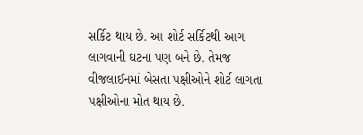સર્કિટ થાય છે. આ શોર્ટ સર્કિટથી આગ લાગવાની ઘટના પણ બને છે. તેમજ વીજલાઈનમાં બેસતા પક્ષીઓને શોર્ટ લાગતા પક્ષીઓના મોત થાય છે.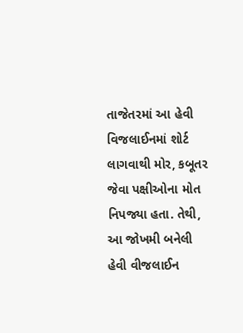તાજેતરમાં આ હેવી વિજલાઈનમાં શોર્ટ લાગવાથી મોર, કબૂતર જેવા પક્ષીઓના મોત નિપજ્યા હતા. તેથી, આ જોખમી બનેલી હેવી વીજલાઈન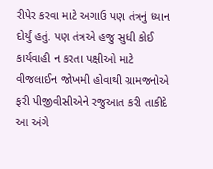રીપેર કરવા માટે અગાઉ પણ તંત્રનું ધ્યાન દોર્યું હતું. પણ તંત્રએ હજુ સુધી કોઈ કાર્યવાહી ન કરતા પક્ષીઓ માટે વીજલાઈન જોખમી હોવાથી ગ્રામજનોએ ફરી પીજીવીસીએને રજુઆત કરી તાકીદે આ અંગે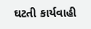ઘટતી કાર્યવાહી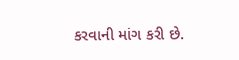કરવાની માંગ કરી છે.